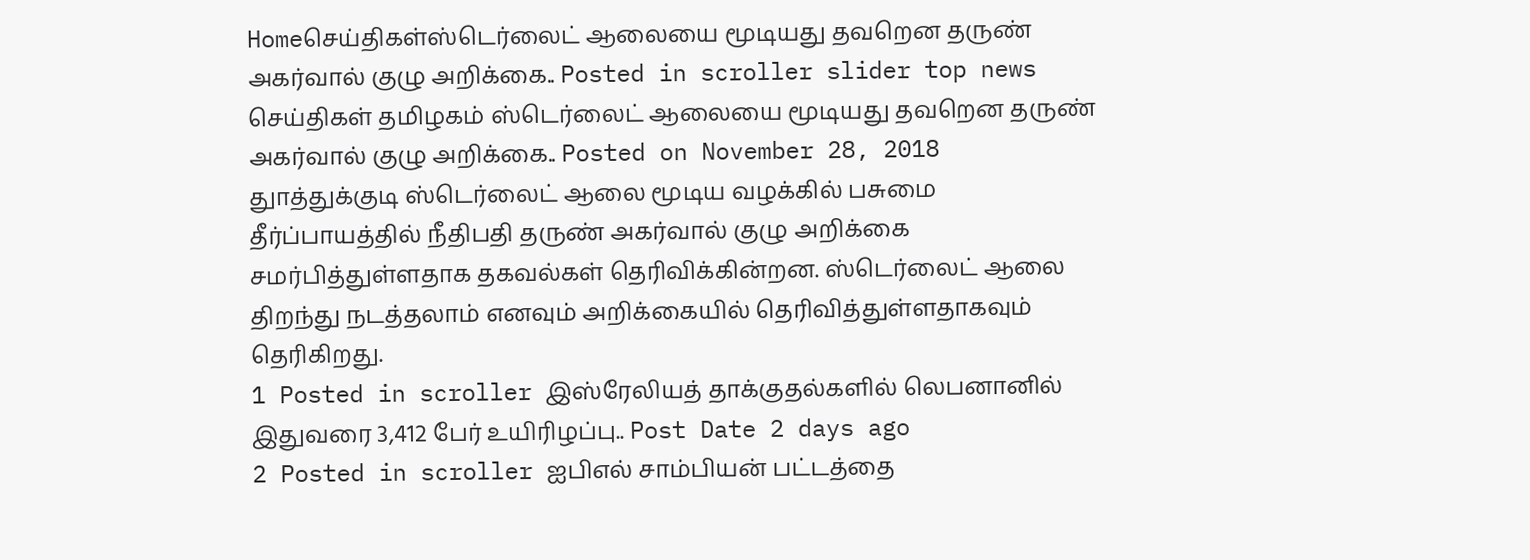Homeசெய்திகள்ஸ்டெர்லைட் ஆலையை மூடியது தவறென தருண் அகர்வால் குழு அறிக்கை.. Posted in scroller slider top news செய்திகள் தமிழகம் ஸ்டெர்லைட் ஆலையை மூடியது தவறென தருண் அகர்வால் குழு அறிக்கை.. Posted on November 28, 2018 துாத்துக்குடி ஸ்டெர்லைட் ஆலை மூடிய வழக்கில் பசுமை தீர்ப்பாயத்தில் நீதிபதி தருண் அகர்வால் குழு அறிக்கை சமர்பித்துள்ளதாக தகவல்கள் தெரிவிக்கின்றன. ஸ்டெர்லைட் ஆலை திறந்து நடத்தலாம் எனவும் அறிக்கையில் தெரிவித்துள்ளதாகவும் தெரிகிறது.
1 Posted in scroller இஸ்ரேலியத் தாக்குதல்களில் லெபனானில் இதுவரை 3,412 பேர் உயிரிழப்பு.. Post Date 2 days ago
2 Posted in scroller ஐபிஎல் சாம்பியன் பட்டத்தை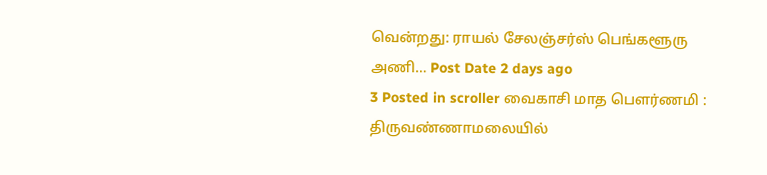வென்றது: ராயல் சேலஞ்சர்ஸ் பெங்களூரு அணி… Post Date 2 days ago
3 Posted in scroller வைகாசி மாத பௌர்ணமி : திருவண்ணாமலையில்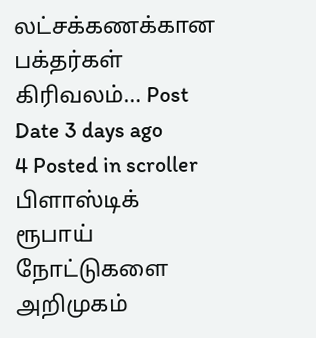லட்சக்கணக்கான பக்தர்கள் கிரிவலம்… Post Date 3 days ago
4 Posted in scroller பிளாஸ்டிக் ரூபாய் நோட்டுகளை அறிமுகம்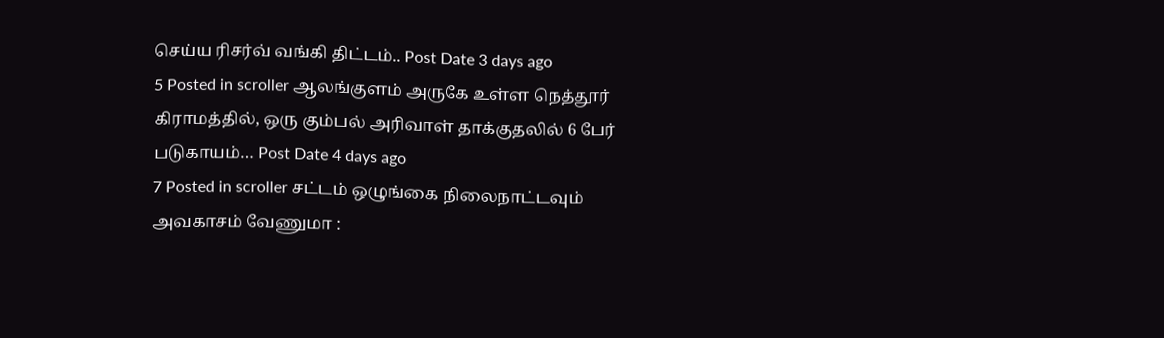செய்ய ரிசர்வ் வங்கி திட்டம்.. Post Date 3 days ago
5 Posted in scroller ஆலங்குளம் அருகே உள்ள நெத்தூர் கிராமத்தில், ஒரு கும்பல் அரிவாள் தாக்குதலில் 6 பேர் படுகாயம்… Post Date 4 days ago
7 Posted in scroller சட்டம் ஒழுங்கை நிலைநாட்டவும் அவகாசம் வேணுமா :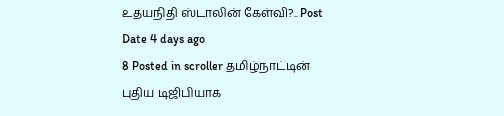உதயநிதி ஸ்டாலின் கேள்வி?.. Post Date 4 days ago
8 Posted in scroller தமிழ்நாட்டின் புதிய டிஜிபியாக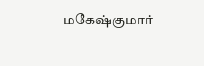மகேஷ்குமார்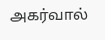அகர்வால்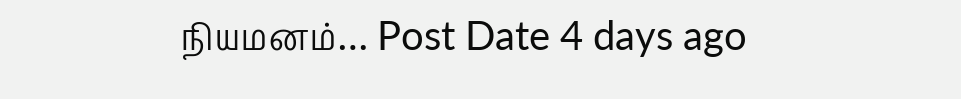நியமனம்… Post Date 4 days ago